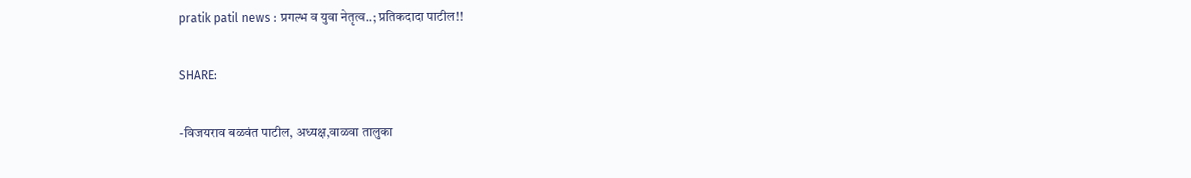pratik patil news : प्रगल्भ व युवा नेतृत्व..; प्रतिकदादा पाटील!!

SHARE:

-विजयराव बळवंत पाटील, अध्यक्ष,वाळवा तालुका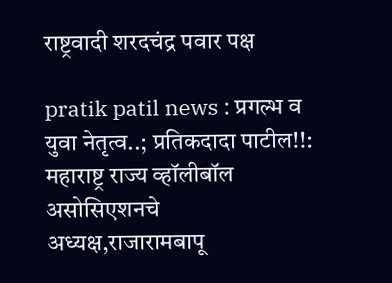राष्ट्रवादी शरदचंद्र पवार पक्ष

pratik patil news : प्रगल्भ व युवा नेतृत्व..; प्रतिकदादा पाटील!!: महाराष्ट्र राज्य व्हॉलीबॉल असोसिएशनचे अध्यक्ष,राजारामबापू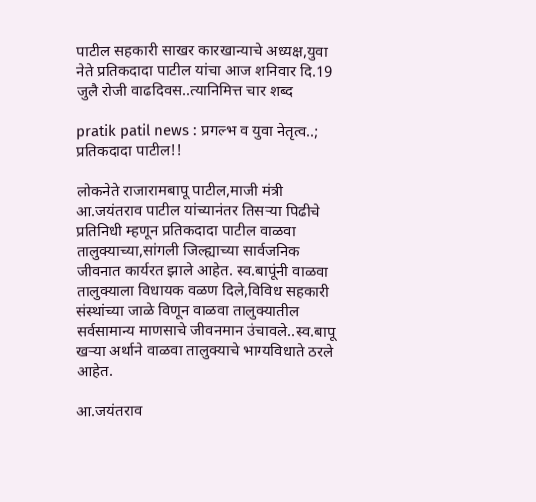पाटील सहकारी साखर कारखान्याचे अध्यक्ष,युवा नेते प्रतिकदादा पाटील यांचा आज शनिवार दि.19 जुलै रोजी वाढदिवस..त्यानिमित्त चार शब्द

pratik patil news : प्रगल्भ व युवा नेतृत्व..; प्रतिकदादा पाटील!!

लोकनेते राजारामबापू पाटील,माजी मंत्री आ.जयंतराव पाटील यांच्यानंतर तिसर्‍या पिढीचे प्रतिनिधी म्हणून प्रतिकदादा पाटील वाळवा तालुक्याच्या,सांगली जिल्ह्याच्या सार्वजनिक जीवनात कार्यरत झाले आहेत. स्व.बापूंनी वाळवा तालुक्याला विधायक वळण दिले,विविध सहकारी संस्थांच्या जाळे विणून वाळवा तालुक्यातील सर्वसामान्य माणसाचे जीवनमान उंचावले..स्व.बापू खर्‍या अर्थाने वाळवा तालुक्याचे भाग्यविधाते ठरले आहेत.

आ.जयंतराव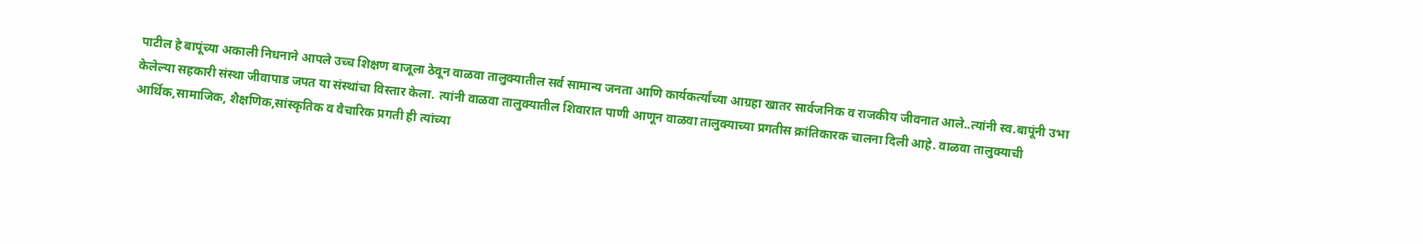पाटील हे बापूंच्या अकाली निधनाने आपले उच्च शिक्षण बाजूला ठेवून वाळवा तालुक्यातील सर्व सामान्य जनता आणि कार्यकर्त्यांच्या आग्रहा खातर सार्वजनिक व राजकीय जीवनात आले..त्यांनी स्व.बापूंनी उभा केलेल्या सहकारी संस्था जीवापाड जपत या संस्थांचा विस्तार केला. त्यांनी वाळवा तालुक्यातील शिवारात पाणी आणून वाळवा तालुक्याच्या प्रगतीस क्रांतिकारक चालना दिली आहे. वाळवा तालुक्याची आर्थिक,सामाजिक, शैक्षणिक,सांस्कृतिक व वैचारिक प्रगती ही त्यांच्या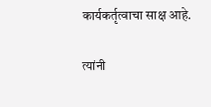कार्यकर्तृत्वाचा साक्ष आहे.

त्यांनी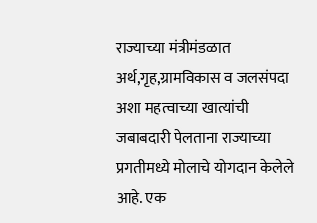राज्याच्या मंत्रीमंडळात अर्थ,गृह,ग्रामविकास व जलसंपदा अशा महत्वाच्या खात्यांची जबाबदारी पेलताना राज्याच्या प्रगतीमध्ये मोलाचे योगदान केलेले आहे. एक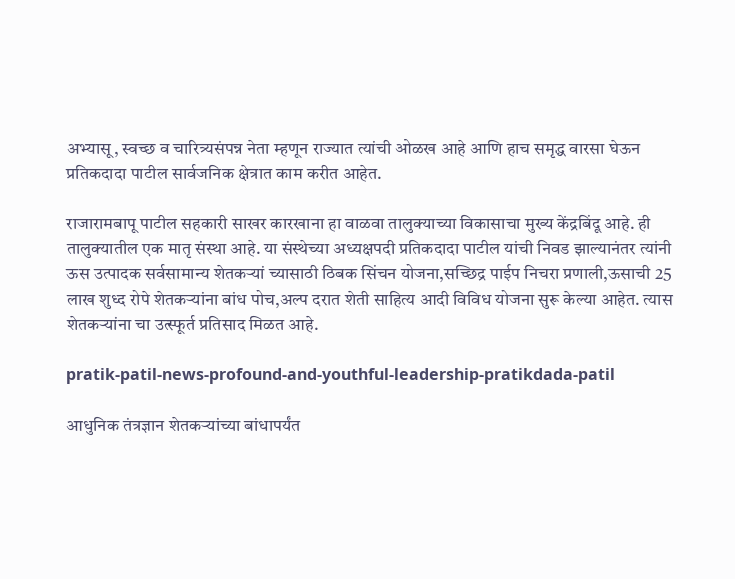अभ्यासू, स्वच्छ व चारित्र्यसंपन्न नेता म्हणून राज्यात त्यांची ओळख आहे आणि हाच समृद्ध वारसा घेऊन प्रतिकदादा पाटील सार्वजनिक क्षेत्रात काम करीत आहेत.

राजारामबापू पाटील सहकारी साखर कारखाना हा वाळवा तालुक्याच्या विकासाचा मुख्य केंद्रबिंदू आहे. ही तालुक्यातील एक मातृ संस्था आहे. या संस्थेच्या अध्यक्षपदी प्रतिकदादा पाटील यांची निवड झाल्यानंतर त्यांनी ऊस उत्पादक सर्वसामान्य शेतकर्‍यां च्यासाठी ठिबक सिंचन योजना,सच्छिद्र पाईप निचरा प्रणाली,ऊसाची 25 लाख शुध्द रोपे शेतकर्‍यांना बांध पोच,अल्प दरात शेती साहित्य आदी विविध योजना सुरू केल्या आहेत. त्यास शेतकर्‍यांना चा उत्स्फूर्त प्रतिसाद मिळत आहे.

pratik-patil-news-profound-and-youthful-leadership-pratikdada-patil

आधुनिक तंत्रज्ञान शेतकर्‍यांच्या बांधापर्यंत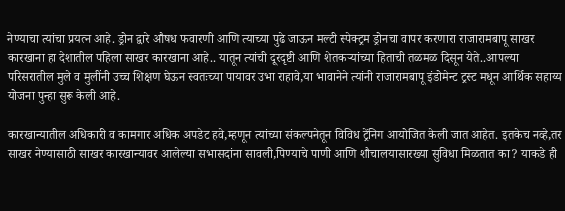नेण्याचा त्यांचा प्रयत्न आहे. ड्रोन द्वारे औषध फवारणी आणि त्याच्या पुढे जाऊन मल्टी स्पेक्ट्रम ड्रोनचा वापर करणारा राजारामबापू साखर कारखाना हा देशातील पहिला साखर कारखाना आहे.. यातून त्यांची दूरदृष्टी आणि शेतकर्‍यांच्या हिताची तळमळ दिसून येते..आपल्या परिसरातील मुले व मुलींनी उच्च शिक्षण घेऊन स्वतःच्या पायावर उभा राहावे,या भावानेने त्यांनी राजारामबापू इंडोमेन्ट ट्रस्ट मधून आर्थिक सहाय्य योजना पुन्हा सुरू केली आहे.

कारखान्यातील अधिकारी व कामगार अधिक अपडेट हवे,म्हणून त्यांच्या संकल्पनेतून विविध ट्रेंनिग आयोजित केली जात आहेत. इतकेच नव्हे,तर साखर नेण्यासाठी साखर कारखान्यावर आलेल्या सभासदांना सावली,पिण्याचे पाणी आणि शौचालयासारख्या सुविधा मिळतात का? याकडे ही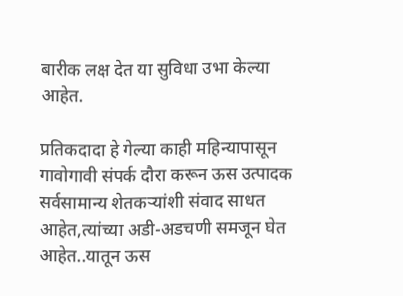बारीक लक्ष देत या सुविधा उभा केल्या आहेत.

प्रतिकदादा हे गेल्या काही महिन्यापासून गावोगावी संपर्क दौरा करून ऊस उत्पादक सर्वसामान्य शेतकर्‍यांशी संवाद साधत आहेत,त्यांच्या अडी-अडचणी समजून घेत आहेत..यातून ऊस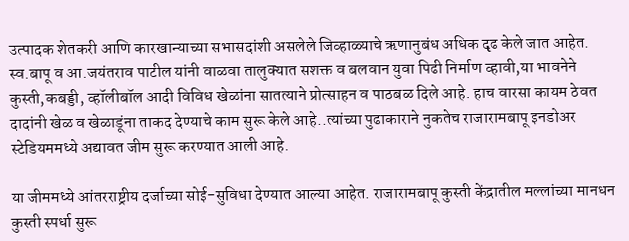उत्पादक शेतकरी आणि कारखान्याच्या सभासदांशी असलेले जिव्हाळ्याचे ऋणानुबंध अधिक दृढ केले जात आहेत.
स्व.बापू व आ.जयंतराव पाटील यांनी वाळवा तालुक्यात सशक्त व बलवान युवा पिढी निर्माण व्हावी,या भावनेने कुस्ती,कबड्डी, व्हॉलीबॉल आदी विविध खेळांना सातत्याने प्रोत्साहन व पाठबळ दिले आहे. हाच वारसा कायम ठेवत दादांनी खेळ व खेळाडूंना ताकद देण्याचे काम सुरू केले आहे..त्यांच्या पुढाकाराने नुकतेच राजारामबापू इनडोअर स्टेडियममध्ये अद्यावत जीम सुरू करण्यात आली आहे.

या जीममध्ये आंतरराष्ट्रीय दर्जाच्या सोई-सुविधा देण्यात आल्या आहेत. राजारामबापू कुस्ती केंद्रातील मल्लांच्या मानधन कुस्ती स्पर्धा सुरू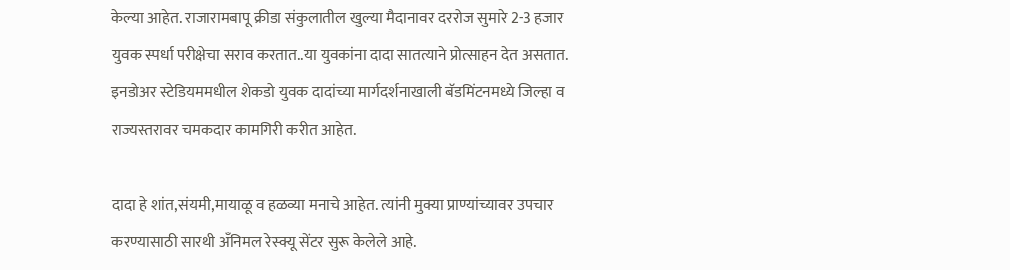केल्या आहेत. राजारामबापू क्रीडा संकुलातील खुल्या मैदानावर दररोज सुमारे 2-3 हजार युवक स्पर्धा परीक्षेचा सराव करतात..या युवकांना दादा सातत्याने प्रोत्साहन देत असतात. इनडोअर स्टेडियममधील शेकडो युवक दादांच्या मार्गदर्शनाखाली बॅडमिंटनमध्ये जिल्हा व राज्यस्तरावर चमकदार कामगिरी करीत आहेत.

दादा हे शांत,संयमी,मायाळू व हळव्या मनाचे आहेत. त्यांनी मुक्या प्राण्यांच्यावर उपचार करण्यासाठी सारथी अँनिमल रेस्क्यू सेंटर सुरू केलेले आहे.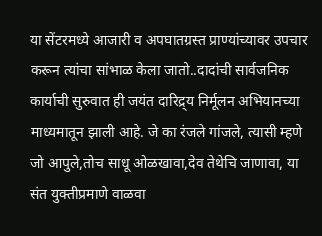या सेंटरमध्ये आजारी व अपघातग्रस्त प्राण्यांच्यावर उपचार करून त्यांचा सांभाळ केला जातो..दादांची सार्वजनिक कार्याची सुरुवात ही जयंत दारिद्र्य निर्मूलन अभियानच्या माध्यमातून झाली आहे. जे का रंजले गांजले, त्यासी म्हणे जो आपुले,तोच साधू ओळखावा,देव तेथेचि जाणावा, या संत युक्तीप्रमाणे वाळवा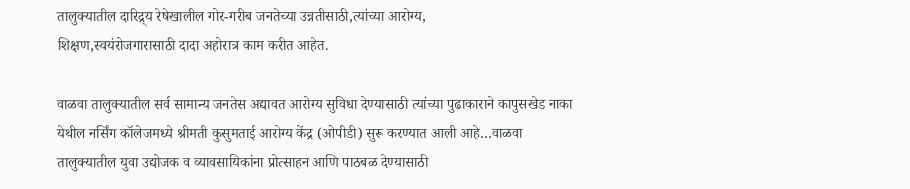तालुक्यातील दारिद्र्य रेषेखालील गोर-गरीब जनतेच्या उन्नतीसाठी,त्यांच्या आरोग्य,
शिक्षण,स्वयंरोजगारासाठी दादा अहोरात्र काम करीत आहेत.

वाळवा तालुक्यातील सर्व सामान्य जनतेस अद्यावत आरोग्य सुविधा देण्यासाठी त्यांच्या पुढाकाराने कापुसखेड नाका येथील नर्सिंग कॉलेजमध्ये श्रीमती कुसुमताई आरोग्य केंद्र (ओपीडी) सुरू करण्यात आली आहे…वाळवा तालुक्यातील युवा उद्योजक व व्यावसायिकांना प्रोत्साहन आणि पाठबळ देण्यासाठी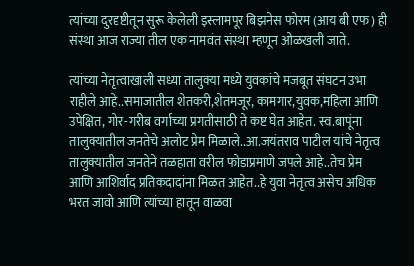त्यांच्या दुरदृष्टीतून सुरू केलेली इस्लामपूर बिझनेस फोरम (आय बी एफ) ही संस्था आज राज्या तील एक नामवंत संस्था म्हणून ओळखली जाते.

त्यांच्या नेतृत्वाखाली सध्या तालुक्या मध्ये युवकांचे मजबूत संघटन उभा राहीले आहे..समाजातील शेतकरी,शेतमजूर, कामगार,युवक,महिला आणि उपेक्षित, गोर-गरीब वर्गाच्या प्रगतीसाठी ते कष्ट घेत आहेत. स्व.बापूंना तालुक्यातील जनतेचे अलोट प्रेम मिळाले..आ.जयंतराव पाटील यांचे नेतृत्व तालुक्यातील जनतेने तळहाता वरील फोडाप्रमाणे जपले आहे..तेच प्रेम आणि आशिर्वाद प्रतिकदादांना मिळत आहेत..हे युवा नेतृत्व असेच अधिक भरत जावो आणि त्यांच्या हातून वाळवा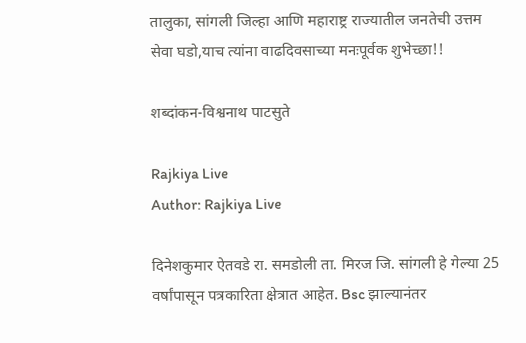तालुका, सांगली जिल्हा आणि महाराष्ट्र राज्यातील जनतेची उत्तम सेवा घडो,याच त्यांना वाढदिवसाच्या मनःपूर्वक शुभेच्छा!!

शब्दांकन-विश्वनाथ पाटसुते

Rajkiya Live
Author: Rajkiya Live

दिनेशकुमार ऐतवडे रा. समडोली ता. मिरज जि. सांगली हे गेल्या 25 वर्षांपासून पत्रकारिता क्षेत्रात आहेत. Bsc झाल्यानंतर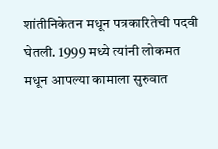शांतीनिकेतन मधून पत्रकारितेची पदवी घेतली. 1999 मध्ये त्यांनी लोकमत मधून आपल्या कामाला सुरुवात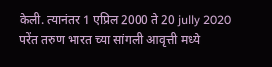केली. त्यानंतर 1 एप्रिल 2000 ते 20 jully 2020 परेंत तरुण भारत च्या सांगली आवृत्ती मध्ये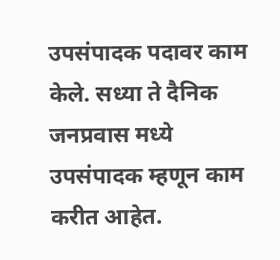उपसंपादक पदावर काम केले. सध्या ते दैनिक जनप्रवास मध्ये उपसंपादक म्हणून काम करीत आहेत.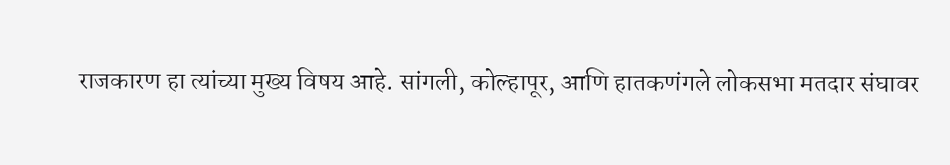राजकारण हा त्यांच्या मुख्य विषय आहे. सांगली, कोल्हापूर, आणि हातकणंगले लोकसभा मतदार संघावर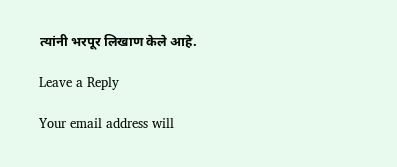त्यांनी भरपूर लिखाण केले आहे.

Leave a Reply

Your email address will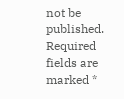not be published. Required fields are marked *